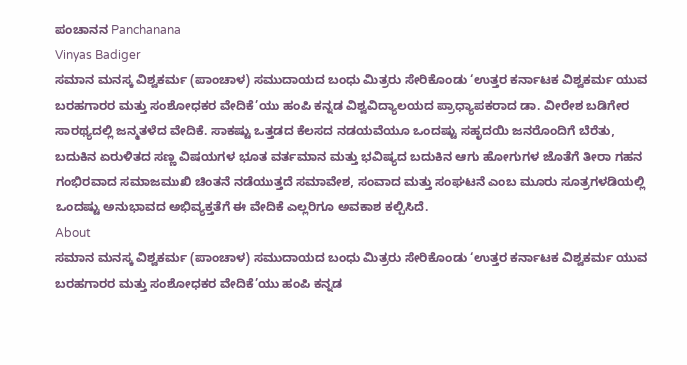ಪಂಚಾನನ Panchanana
Vinyas Badiger
ಸಮಾನ ಮನಸ್ಕ ವಿಶ್ವಕರ್ಮ (ಪಾಂಚಾಳ) ಸಮುದಾಯದ ಬಂಧು ಮಿತ್ರರು ಸೇರಿಕೊಂಡು ‘ಉತ್ತರ ಕರ್ನಾಟಕ ವಿಶ್ವಕರ್ಮ ಯುವ ಬರಹಗಾರರ ಮತ್ತು ಸಂಶೋಧಕರ ವೇದಿಕೆ’ಯು ಹಂಪಿ ಕನ್ನಡ ವಿಶ್ವವಿದ್ಯಾಲಯದ ಪ್ರಾಧ್ಯಾಪಕರಾದ ಡಾ. ವೀರೇಶ ಬಡಿಗೇರ ಸಾರಥ್ಯದಲ್ಲಿ ಜನ್ಮತಳೆದ ವೇದಿಕೆ. ಸಾಕಷ್ಟು ಒತ್ತಡದ ಕೆಲಸದ ನಡಯವೆಯೂ ಒಂದಷ್ಟು ಸಹೃದಯಿ ಜನರೊಂದಿಗೆ ಬೆರೆತು, ಬದುಕಿನ ಏರುಳಿತದ ಸಣ್ಣ ವಿಷಯಗಳ ಭೂತ ವರ್ತಮಾನ ಮತ್ತು ಭವಿಷ್ಯದ ಬದುಕಿನ ಆಗು ಹೋಗುಗಳ ಜೊತೆಗೆ ತೀರಾ ಗಹನ ಗಂಭಿರವಾದ ಸಮಾಜಮುಖಿ ಚಿಂತನೆ ನಡೆಯುತ್ತದೆ ಸಮಾವೇಶ, ಸಂವಾದ ಮತ್ತು ಸಂಘಟನೆ ಎಂಬ ಮೂರು ಸೂತ್ರಗಳಡಿಯಲ್ಲಿ ಒಂದಷ್ಟು ಅನುಭಾವದ ಅಭಿವ್ಯಕ್ತತೆಗೆ ಈ ವೇದಿಕೆ ಎಲ್ಲರಿಗೂ ಅವಕಾಶ ಕಲ್ಪಿಸಿದೆ.
About
ಸಮಾನ ಮನಸ್ಕ ವಿಶ್ವಕರ್ಮ (ಪಾಂಚಾಳ) ಸಮುದಾಯದ ಬಂಧು ಮಿತ್ರರು ಸೇರಿಕೊಂಡು ‘ಉತ್ತರ ಕರ್ನಾಟಕ ವಿಶ್ವಕರ್ಮ ಯುವ ಬರಹಗಾರರ ಮತ್ತು ಸಂಶೋಧಕರ ವೇದಿಕೆ’ಯು ಹಂಪಿ ಕನ್ನಡ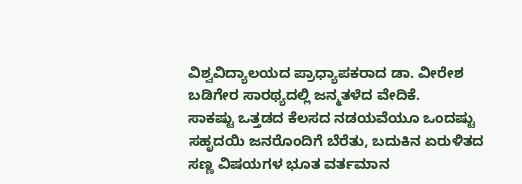ವಿಶ್ವವಿದ್ಯಾಲಯದ ಪ್ರಾಧ್ಯಾಪಕರಾದ ಡಾ. ವೀರೇಶ ಬಡಿಗೇರ ಸಾರಥ್ಯದಲ್ಲಿ ಜನ್ಮತಳೆದ ವೇದಿಕೆ.
ಸಾಕಷ್ಟು ಒತ್ತಡದ ಕೆಲಸದ ನಡಯವೆಯೂ ಒಂದಷ್ಟು ಸಹೃದಯಿ ಜನರೊಂದಿಗೆ ಬೆರೆತು, ಬದುಕಿನ ಏರುಳಿತದ ಸಣ್ಣ ವಿಷಯಗಳ ಭೂತ ವರ್ತಮಾನ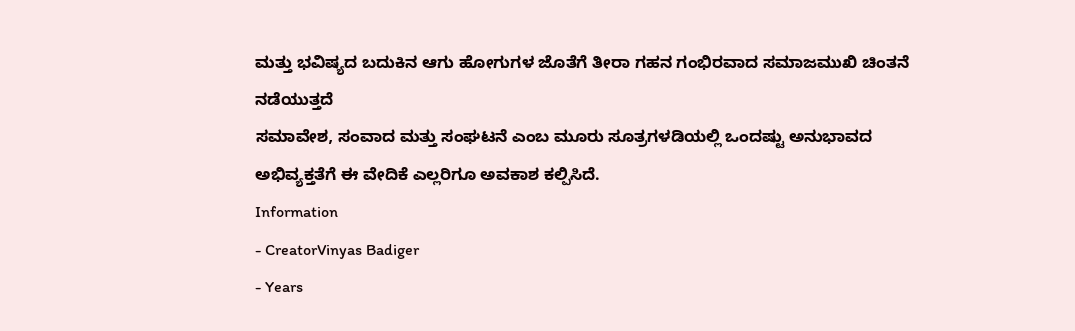ಮತ್ತು ಭವಿಷ್ಯದ ಬದುಕಿನ ಆಗು ಹೋಗುಗಳ ಜೊತೆಗೆ ತೀರಾ ಗಹನ ಗಂಭಿರವಾದ ಸಮಾಜಮುಖಿ ಚಿಂತನೆ ನಡೆಯುತ್ತದೆ
ಸಮಾವೇಶ, ಸಂವಾದ ಮತ್ತು ಸಂಘಟನೆ ಎಂಬ ಮೂರು ಸೂತ್ರಗಳಡಿಯಲ್ಲಿ ಒಂದಷ್ಟು ಅನುಭಾವದ ಅಭಿವ್ಯಕ್ತತೆಗೆ ಈ ವೇದಿಕೆ ಎಲ್ಲರಿಗೂ ಅವಕಾಶ ಕಲ್ಪಿಸಿದೆ.
Information
- CreatorVinyas Badiger
- Years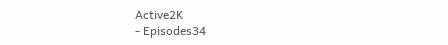Active2K
- Episodes34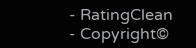- RatingClean
- Copyright©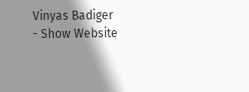Vinyas Badiger
- Show Website